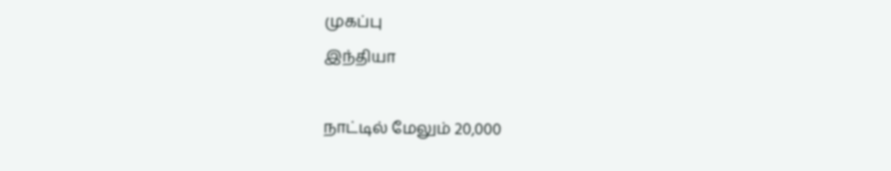முகப்பு
இந்தியா

நாட்டில் மேலும் 20,000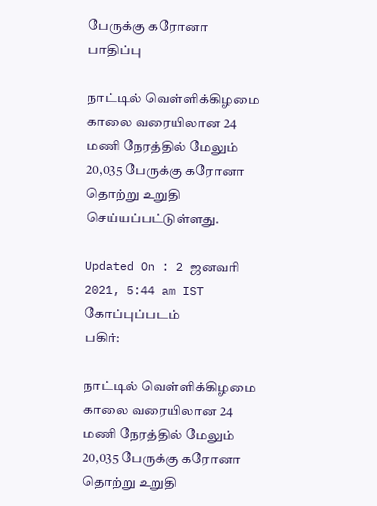பேருக்கு கரோனா பாதிப்பு

நாட்டில் வெள்ளிக்கிழமை காலை வரையிலான 24 மணி நேரத்தில் மேலும் 20,035 பேருக்கு கரோனா தொற்று உறுதி செய்யப்பட்டுள்ளது.

Updated On : 2 ஜனவரி 2021, 5:44 am IST
கோப்புப்படம்
பகிர்:

நாட்டில் வெள்ளிக்கிழமை காலை வரையிலான 24 மணி நேரத்தில் மேலும் 20,035 பேருக்கு கரோனா தொற்று உறுதி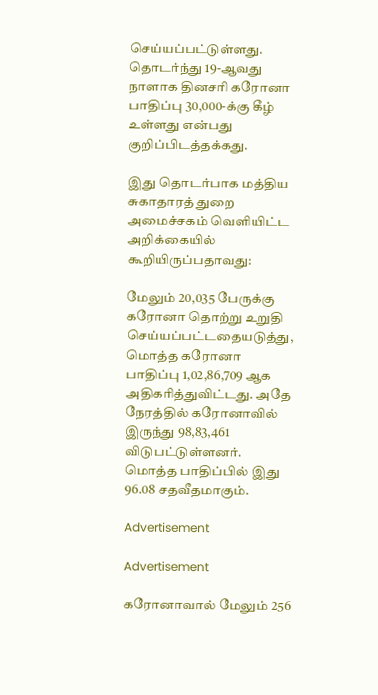செய்யப்பட்டுள்ளது. தொடர்ந்து 19-ஆவது நாளாக தினசரி கரோனா பாதிப்பு 30,000-க்கு கீழ் உள்ளது என்பது குறிப்பிடத்தக்கது.

இது தொடர்பாக மத்திய சுகாதாரத் துறை அமைச்சகம் வெளியிட்ட அறிக்கையில் கூறியிருப்பதாவது:

மேலும் 20,035 பேருக்கு கரோனா தொற்று உறுதி செய்யப்பட்டதையடுத்து, மொத்த கரோனா பாதிப்பு 1,02,86,709 ஆக அதிகரித்துவிட்டது. அதே நேரத்தில் கரோனாவில் இருந்து 98,83,461 விடுபட்டுள்ளனர். மொத்த பாதிப்பில் இது 96.08 சதவீதமாகும்.

Advertisement

Advertisement

கரோனாவால் மேலும் 256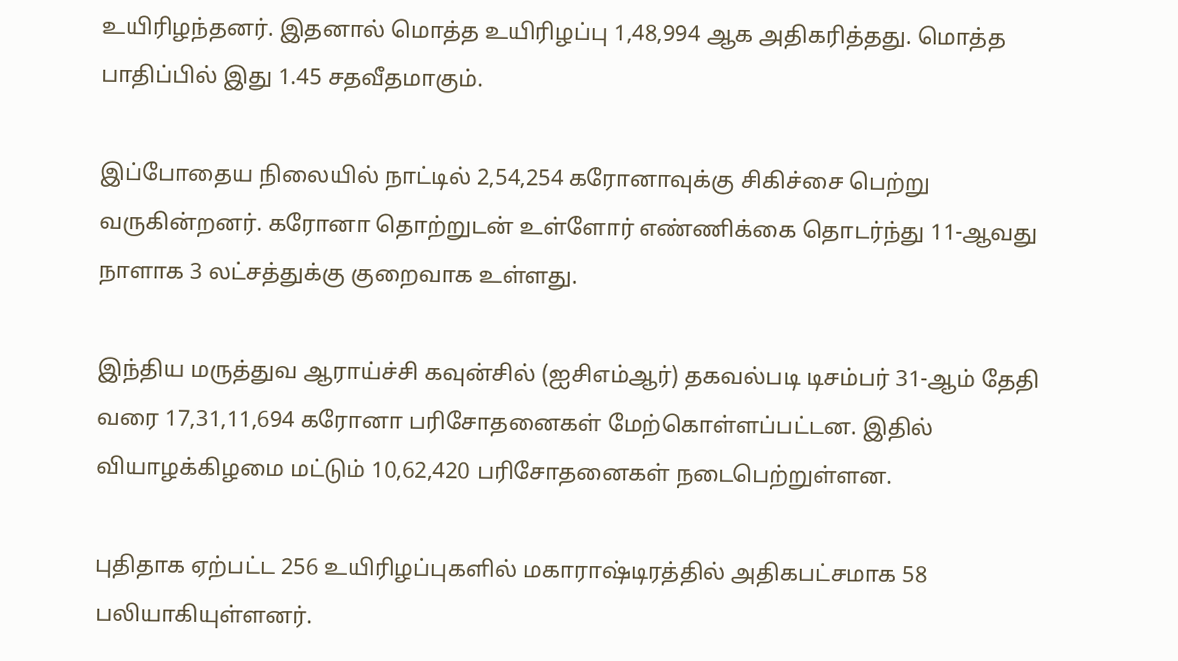உயிரிழந்தனர். இதனால் மொத்த உயிரிழப்பு 1,48,994 ஆக அதிகரித்தது. மொத்த பாதிப்பில் இது 1.45 சதவீதமாகும்.

இப்போதைய நிலையில் நாட்டில் 2,54,254 கரோனாவுக்கு சிகிச்சை பெற்று வருகின்றனர். கரோனா தொற்றுடன் உள்ளோர் எண்ணிக்கை தொடர்ந்து 11-ஆவது நாளாக 3 லட்சத்துக்கு குறைவாக உள்ளது.

இந்திய மருத்துவ ஆராய்ச்சி கவுன்சில் (ஐசிஎம்ஆர்) தகவல்படி டிசம்பர் 31-ஆம் தேதி வரை 17,31,11,694 கரோனா பரிசோதனைகள் மேற்கொள்ளப்பட்டன. இதில் வியாழக்கிழமை மட்டும் 10,62,420 பரிசோதனைகள் நடைபெற்றுள்ளன.

புதிதாக ஏற்பட்ட 256 உயிரிழப்புகளில் மகாராஷ்டிரத்தில் அதிகபட்சமாக 58 பலியாகியுள்ளனர்.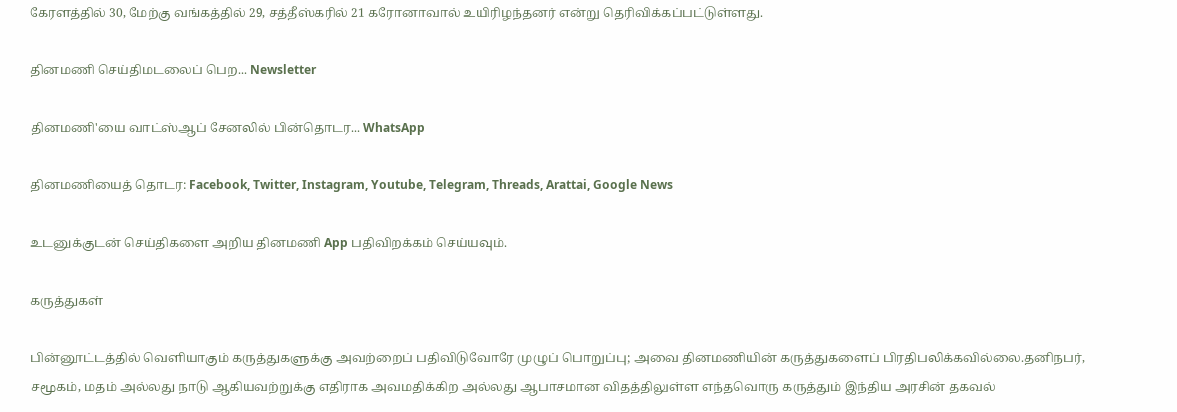கேரளத்தில் 30, மேற்கு வங்கத்தில் 29, சத்தீஸ்கரில் 21 கரோனாவால் உயிரிழந்தனர் என்று தெரிவிக்கப்பட்டுள்ளது.

தினமணி செய்திமடலைப் பெற... Newsletter

தினமணி'யை வாட்ஸ்ஆப் சேனலில் பின்தொடர... WhatsApp

தினமணியைத் தொடர: Facebook, Twitter, Instagram, Youtube, Telegram, Threads, Arattai, Google News

உடனுக்குடன் செய்திகளை அறிய தினமணி App பதிவிறக்கம் செய்யவும்.

கருத்துகள்

பின்னூட்டத்தில் வெளியாகும் கருத்துகளுக்கு அவற்றைப் பதிவிடுவோரே முழுப் பொறுப்பு; அவை தினமணியின் கருத்துகளைப் பிரதிபலிக்கவில்லை.தனிநபர், சமூகம், மதம் அல்லது நாடு ஆகியவற்றுக்கு எதிராக அவமதிக்கிற அல்லது ஆபாசமான விதத்திலுள்ள எந்தவொரு கருத்தும் இந்திய அரசின் தகவல்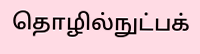தொழில்நுட்பக்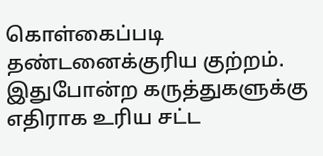கொள்கைப்படி தண்டனைக்குரிய குற்றம். இதுபோன்ற கருத்துகளுக்கு எதிராக உரிய சட்ட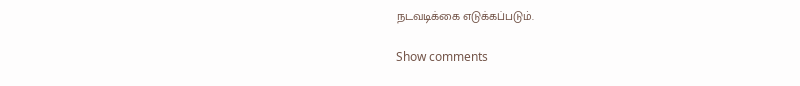நடவடிக்கை எடுக்கப்படும்.

Show comments